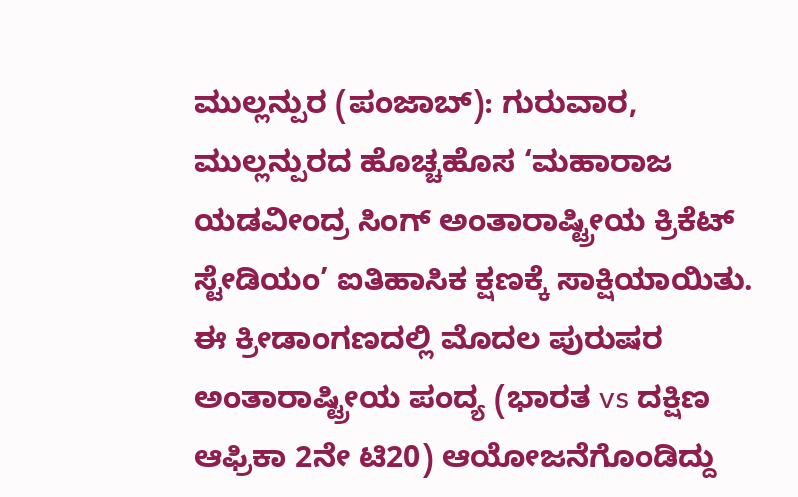ಮುಲ್ಲನ್ಪುರ (ಪಂಜಾಬ್): ಗುರುವಾರ, ಮುಲ್ಲನ್ಪುರದ ಹೊಚ್ಚಹೊಸ ‘ಮಹಾರಾಜ ಯಡವೀಂದ್ರ ಸಿಂಗ್ ಅಂತಾರಾಷ್ಟ್ರೀಯ ಕ್ರಿಕೆಟ್ ಸ್ಟೇಡಿಯಂ’ ಐತಿಹಾಸಿಕ ಕ್ಷಣಕ್ಕೆ ಸಾಕ್ಷಿಯಾಯಿತು. ಈ ಕ್ರೀಡಾಂಗಣದಲ್ಲಿ ಮೊದಲ ಪುರುಷರ ಅಂತಾರಾಷ್ಟ್ರೀಯ ಪಂದ್ಯ (ಭಾರತ vs ದಕ್ಷಿಣ ಆಫ್ರಿಕಾ 2ನೇ ಟಿ20) ಆಯೋಜನೆಗೊಂಡಿದ್ದು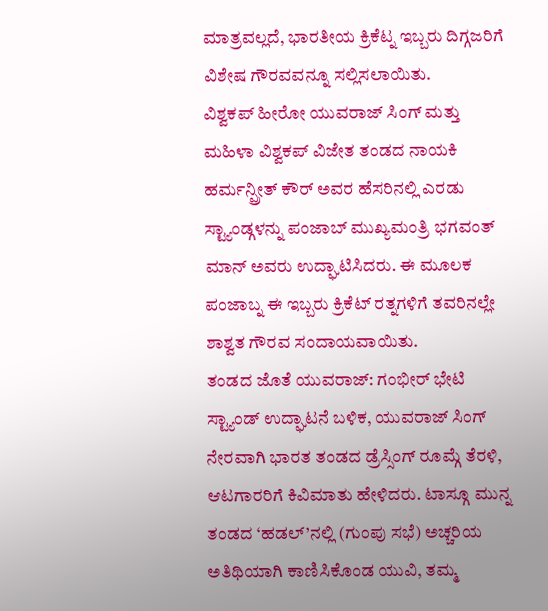ಮಾತ್ರವಲ್ಲದೆ, ಭಾರತೀಯ ಕ್ರಿಕೆಟ್ನ ಇಬ್ಬರು ದಿಗ್ಗಜರಿಗೆ ವಿಶೇಷ ಗೌರವವನ್ನೂ ಸಲ್ಲಿಸಲಾಯಿತು.
ವಿಶ್ವಕಪ್ ಹೀರೋ ಯುವರಾಜ್ ಸಿಂಗ್ ಮತ್ತು ಮಹಿಳಾ ವಿಶ್ವಕಪ್ ವಿಜೇತ ತಂಡದ ನಾಯಕಿ ಹರ್ಮನ್ಪ್ರೀತ್ ಕೌರ್ ಅವರ ಹೆಸರಿನಲ್ಲಿ ಎರಡು ಸ್ಟ್ಯಾಂಡ್ಗಳನ್ನು ಪಂಜಾಬ್ ಮುಖ್ಯಮಂತ್ರಿ ಭಗವಂತ್ ಮಾನ್ ಅವರು ಉದ್ಘಾಟಿಸಿದರು. ಈ ಮೂಲಕ ಪಂಜಾಬ್ನ ಈ ಇಬ್ಬರು ಕ್ರಿಕೆಟ್ ರತ್ನಗಳಿಗೆ ತವರಿನಲ್ಲೇ ಶಾಶ್ವತ ಗೌರವ ಸಂದಾಯವಾಯಿತು.
ತಂಡದ ಜೊತೆ ಯುವರಾಜ್: ಗಂಭೀರ್ ಭೇಟಿ
ಸ್ಟ್ಯಾಂಡ್ ಉದ್ಘಾಟನೆ ಬಳಿಕ, ಯುವರಾಜ್ ಸಿಂಗ್ ನೇರವಾಗಿ ಭಾರತ ತಂಡದ ಡ್ರೆಸ್ಸಿಂಗ್ ರೂಮ್ಗೆ ತೆರಳಿ, ಆಟಗಾರರಿಗೆ ಕಿವಿಮಾತು ಹೇಳಿದರು. ಟಾಸ್ಗೂ ಮುನ್ನ ತಂಡದ ‘ಹಡಲ್’ನಲ್ಲಿ (ಗುಂಪು ಸಭೆ) ಅಚ್ಚರಿಯ ಅತಿಥಿಯಾಗಿ ಕಾಣಿಸಿಕೊಂಡ ಯುವಿ, ತಮ್ಮ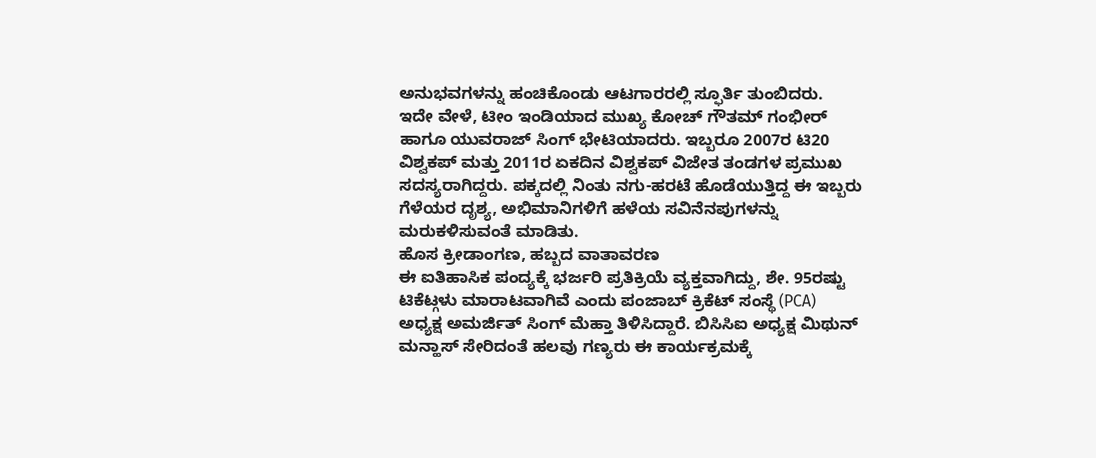ಅನುಭವಗಳನ್ನು ಹಂಚಿಕೊಂಡು ಆಟಗಾರರಲ್ಲಿ ಸ್ಫೂರ್ತಿ ತುಂಬಿದರು.
ಇದೇ ವೇಳೆ, ಟೀಂ ಇಂಡಿಯಾದ ಮುಖ್ಯ ಕೋಚ್ ಗೌತಮ್ ಗಂಭೀರ್ ಹಾಗೂ ಯುವರಾಜ್ ಸಿಂಗ್ ಭೇಟಿಯಾದರು. ಇಬ್ಬರೂ 2007ರ ಟಿ20 ವಿಶ್ವಕಪ್ ಮತ್ತು 2011ರ ಏಕದಿನ ವಿಶ್ವಕಪ್ ವಿಜೇತ ತಂಡಗಳ ಪ್ರಮುಖ ಸದಸ್ಯರಾಗಿದ್ದರು. ಪಕ್ಕದಲ್ಲಿ ನಿಂತು ನಗು-ಹರಟೆ ಹೊಡೆಯುತ್ತಿದ್ದ ಈ ಇಬ್ಬರು ಗೆಳೆಯರ ದೃಶ್ಯ, ಅಭಿಮಾನಿಗಳಿಗೆ ಹಳೆಯ ಸವಿನೆನಪುಗಳನ್ನು ಮರುಕಳಿಸುವಂತೆ ಮಾಡಿತು.
ಹೊಸ ಕ್ರೀಡಾಂಗಣ, ಹಬ್ಬದ ವಾತಾವರಣ
ಈ ಐತಿಹಾಸಿಕ ಪಂದ್ಯಕ್ಕೆ ಭರ್ಜರಿ ಪ್ರತಿಕ್ರಿಯೆ ವ್ಯಕ್ತವಾಗಿದ್ದು, ಶೇ. 95ರಷ್ಟು ಟಿಕೆಟ್ಗಳು ಮಾರಾಟವಾಗಿವೆ ಎಂದು ಪಂಜಾಬ್ ಕ್ರಿಕೆಟ್ ಸಂಸ್ಥೆ (PCA) ಅಧ್ಯಕ್ಷ ಅಮರ್ಜಿತ್ ಸಿಂಗ್ ಮೆಹ್ತಾ ತಿಳಿಸಿದ್ದಾರೆ. ಬಿಸಿಸಿಐ ಅಧ್ಯಕ್ಷ ಮಿಥುನ್ ಮನ್ಹಾಸ್ ಸೇರಿದಂತೆ ಹಲವು ಗಣ್ಯರು ಈ ಕಾರ್ಯಕ್ರಮಕ್ಕೆ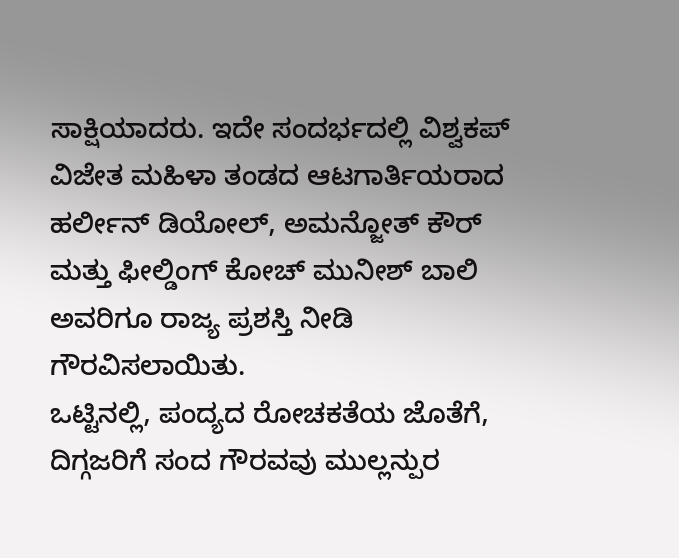ಸಾಕ್ಷಿಯಾದರು. ಇದೇ ಸಂದರ್ಭದಲ್ಲಿ ವಿಶ್ವಕಪ್ ವಿಜೇತ ಮಹಿಳಾ ತಂಡದ ಆಟಗಾರ್ತಿಯರಾದ ಹರ್ಲೀನ್ ಡಿಯೋಲ್, ಅಮನ್ಜೋತ್ ಕೌರ್ ಮತ್ತು ಫೀಲ್ಡಿಂಗ್ ಕೋಚ್ ಮುನೀಶ್ ಬಾಲಿ ಅವರಿಗೂ ರಾಜ್ಯ ಪ್ರಶಸ್ತಿ ನೀಡಿ ಗೌರವಿಸಲಾಯಿತು.
ಒಟ್ಟಿನಲ್ಲಿ, ಪಂದ್ಯದ ರೋಚಕತೆಯ ಜೊತೆಗೆ, ದಿಗ್ಗಜರಿಗೆ ಸಂದ ಗೌರವವು ಮುಲ್ಲನ್ಪುರ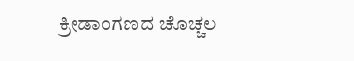ಕ್ರೀಡಾಂಗಣದ ಚೊಚ್ಚಲ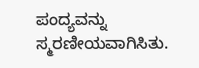ಪಂದ್ಯವನ್ನು ಸ್ಮರಣೀಯವಾಗಿಸಿತು.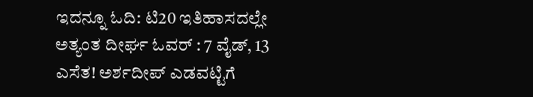ಇದನ್ನೂ ಓದಿ: ಟಿ20 ಇತಿಹಾಸದಲ್ಲೇ ಅತ್ಯಂತ ದೀರ್ಘ ಓವರ್ : 7 ವೈಡ್, 13 ಎಸೆತ! ಅರ್ಶದೀಪ್ ಎಡವಟ್ಟಿಗೆ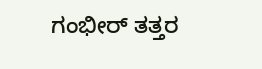ಗಂಭೀರ್ ತತ್ತರ